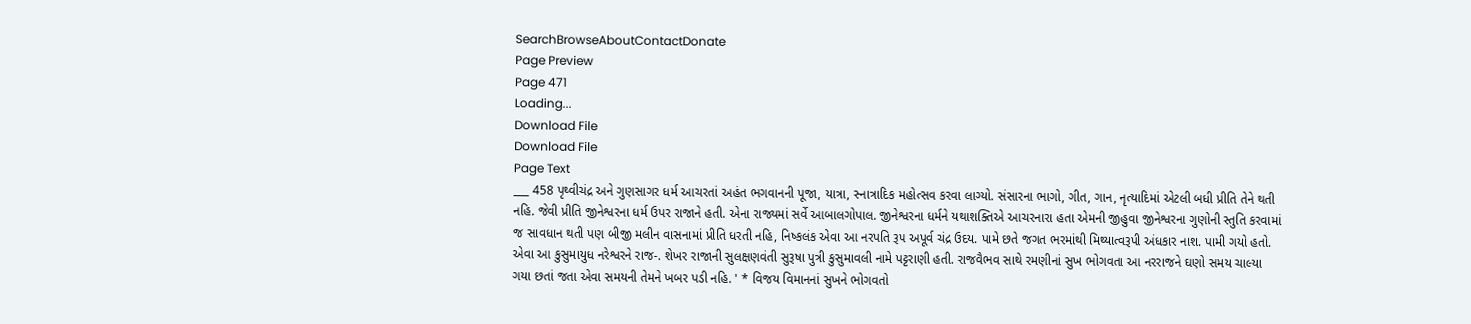SearchBrowseAboutContactDonate
Page Preview
Page 471
Loading...
Download File
Download File
Page Text
___ 458 પૃથ્વીચંદ્ર અને ગુણસાગર ધર્મ આચરતાં અહંત ભગવાનની પૂજા, યાત્રા, સ્નાત્રાદિક મહોત્સવ કરવા લાગ્યો. સંસારના ભાગો, ગીત, ગાન, નૃત્યાદિમાં એટલી બધી પ્રીતિ તેને થતી નહિ. જેવી પ્રીતિ જીનેશ્વરના ધર્મ ઉપર રાજાને હતી. એના રાજ્યમાં સર્વે આબાલગોપાલ. જીનેશ્વરના ધર્મને યથાશક્તિએ આચરનારા હતા એમની જીહુવા જીનેશ્વરના ગુણોની સ્તુતિ કરવામાં જ સાવધાન થતી પણ બીજી મલીન વાસનામાં પ્રીતિ ધરતી નહિ, નિષ્કલંક એવા આ નરપતિ રૂ૫ અપૂર્વ ચંદ્ર ઉદય. પામે છતે જગત ભરમાંથી મિથ્યાત્વરૂપી અંધકાર નાશ. પામી ગયો હતો. એવા આ કુસુમાયુધ નરેશ્વરને રાજ-. શેખર રાજાની સુલક્ષણવંતી સુરૂષા પુત્રી કુસુમાવલી નામે પટ્ટરાણી હતી. રાજવૈભવ સાથે રમણીનાં સુખ ભોગવતા આ નરરાજને ઘણો સમય ચાલ્યા ગયા છતાં જતા એવા સમયની તેમને ખબર પડી નહિ. ' * વિજય વિમાનનાં સુખને ભોગવતો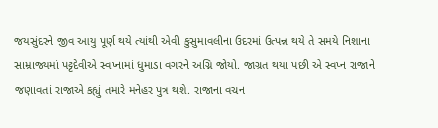જયસુંદરને જીવ આયુ પૂર્ણ થયે ત્યાંથી એવી કુસુમાવલીના ઉદરમાં ઉત્પન્ન થયે તે સમયે નિશાના સામ્રાજ્યમાં પટ્ટદેવીએ સ્વપ્નામાં ધુમાડા વગરને અગ્નિ જોયો. જાગ્રત થયા પછી એ સ્વપ્ન રાજાને જણાવતાં રાજાએ કહ્યું તમારે મનેહર પુત્ર થશે. રાજાના વચન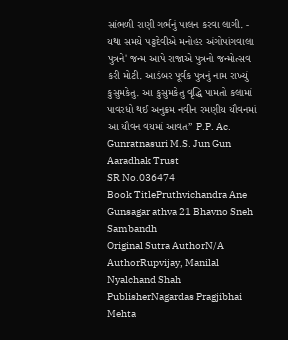સાંભળી રાણી ગર્ભનું પાલન કરવા લાગી. - યથા સમયે પટ્ટદેવીએ મનોહર અંગોપાંગવાલા પુત્રને' જન્મ આપે રાજાએ પુત્રનો જન્મોત્સવ કરી મોટી. આડંબર પૂર્વક પુત્રનું નામ રાખ્યું કુસુમકેતુ. આ કુસુમકેતુ વૃદ્ધિ પામતો કલામાં પાવરધો થઈ અનુક્રમ નવીન રમણીય યૌવનમાં આ યૌવન વયમાં આવત” P.P. Ac. Gunratnasuri M.S. Jun Gun Aaradhak Trust
SR No.036474
Book TitlePruthvichandra Ane Gunsagar athva 21 Bhavno Sneh Sambandh
Original Sutra AuthorN/A
AuthorRupvijay, Manilal Nyalchand Shah
PublisherNagardas Pragjibhai Mehta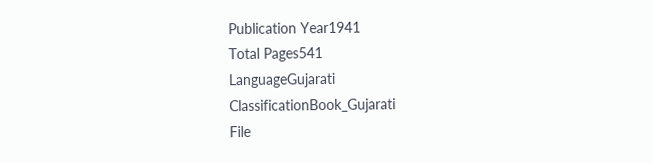Publication Year1941
Total Pages541
LanguageGujarati
ClassificationBook_Gujarati
File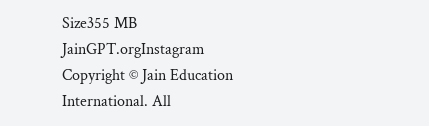Size355 MB
JainGPT.orgInstagram
Copyright © Jain Education International. All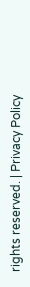rights reserved. | Privacy Policy